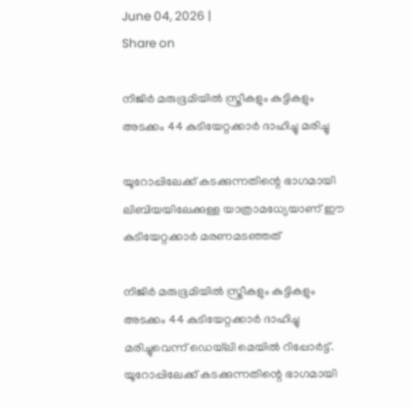June 04, 2026 |
Share on

നിജിര്‍ മരുഭൂമിയില്‍ സ്ത്രീകളും കുട്ടികളും അടക്കം 44 കുടിയേറ്റക്കാര്‍ ദാഹിച്ചു മരിച്ചു

യൂറോപ്പിലേക്ക് കടക്കുന്നതിന്റെ ഭാഗമായി ലിബിയയിലേക്കുള്ള യാത്രാമധ്യേയാണ് ഈ കുടിയേറ്റക്കാര്‍ മരണമടഞ്ഞത്

നിജിര്‍ മരുഭൂമിയില്‍ സ്ത്രീകളും കുട്ടികളും അടക്കം 44 കുടിയേറ്റക്കാര്‍ ദാഹിച്ചു മരിച്ചുവെന്ന് ഡെയ്‌ലി മെയില്‍ റിപ്പോര്‍ട്ട്. യൂറോപ്പിലേക്ക് കടക്കുന്നതിന്റെ ഭാഗമായി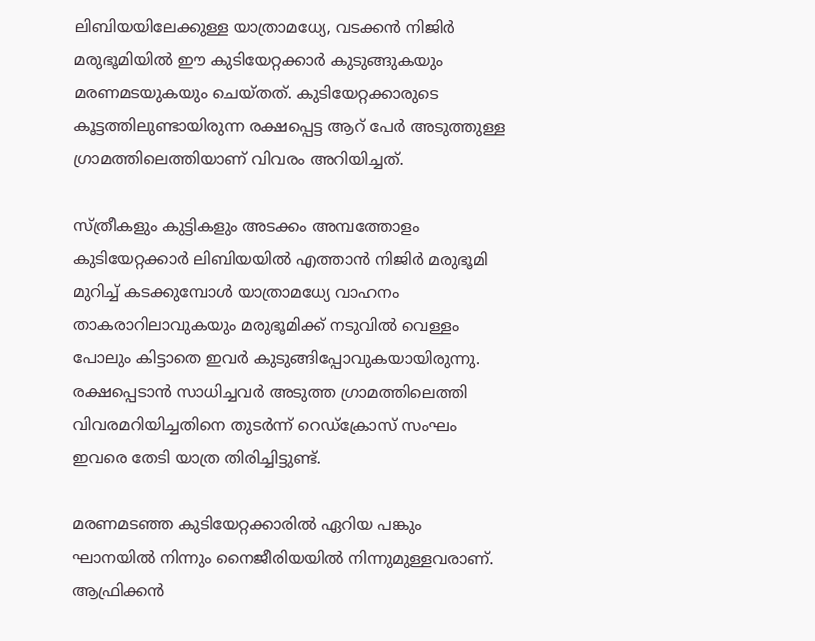ലിബിയയിലേക്കുള്ള യാത്രാമധ്യേ, വടക്കന്‍ നിജിര്‍ മരുഭൂമിയില്‍ ഈ കുടിയേറ്റക്കാര്‍ കുടുങ്ങുകയും മരണമടയുകയും ചെയ്തത്. കുടിയേറ്റക്കാരുടെ കൂട്ടത്തിലുണ്ടായിരുന്ന രക്ഷപ്പെട്ട ആറ് പേര്‍ അടുത്തുള്ള ഗ്രാമത്തിലെത്തിയാണ് വിവരം അറിയിച്ചത്.

സ്ത്രീകളും കുട്ടികളും അടക്കം അമ്പത്തോളം കുടിയേറ്റക്കാര്‍ ലിബിയയില്‍ എത്താന്‍ നിജിര്‍ മരുഭൂമി മുറിച്ച് കടക്കുമ്പോള്‍ യാത്രാമധ്യേ വാഹനം താകരാറിലാവുകയും മരുഭൂമിക്ക് നടുവില്‍ വെള്ളം പോലും കിട്ടാതെ ഇവര്‍ കുടുങ്ങിപ്പോവുകയായിരുന്നു. രക്ഷപ്പെടാന്‍ സാധിച്ചവര്‍ അടുത്ത ഗ്രാമത്തിലെത്തി വിവരമറിയിച്ചതിനെ തുടര്‍ന്ന് റെഡ്‌ക്രോസ് സംഘം ഇവരെ തേടി യാത്ര തിരിച്ചിട്ടുണ്ട്.

മരണമടഞ്ഞ കുടിയേറ്റക്കാരില്‍ ഏറിയ പങ്കും ഘാനയില്‍ നിന്നും നൈജീരിയയില്‍ നിന്നുമുള്ളവരാണ്. ആഫ്രിക്കന്‍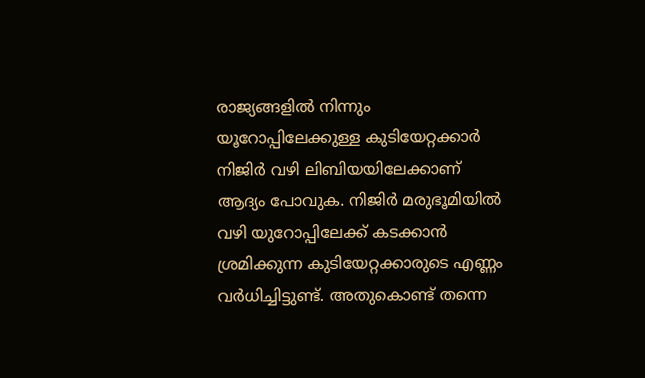രാജ്യങ്ങളില്‍ നിന്നും യൂറോപ്പിലേക്കുള്ള കുടിയേറ്റക്കാര്‍ നിജിര്‍ വഴി ലിബിയയിലേക്കാണ് ആദ്യം പോവുക. നിജിര്‍ മരുഭൂമിയില്‍ വഴി യുറോപ്പിലേക്ക് കടക്കാന്‍ ശ്രമിക്കുന്ന കുടിയേറ്റക്കാരുടെ എണ്ണം വര്‍ധിച്ചിട്ടുണ്ട്. അതുകൊണ്ട് തന്നെ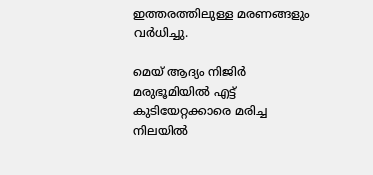ഇത്തരത്തിലുള്ള മരണങ്ങളും വര്‍ധിച്ചു.

മെയ് ആദ്യം നിജിര്‍ മരുഭൂമിയില്‍ എട്ട് കുടിയേറ്റക്കാരെ മരിച്ച നിലയില്‍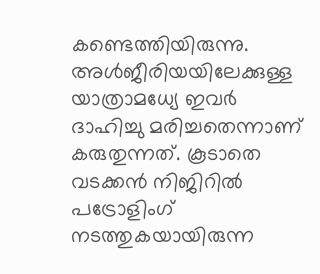കണ്ടെത്തിയിരുന്നു. അള്‍ജീരിയയിലേക്കുള്ള യാത്രാമധ്യേ ഇവര്‍ ദാഹിച്ചു മരിച്ചതെന്നാണ് കരുതുന്നത്. കൂടാതെ വടക്കന്‍ നിജിറില്‍ പട്രോളിംഗ് നടത്തുകയായിരുന്ന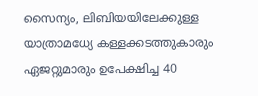സൈന്യം, ലിബിയയിലേക്കുള്ള യാത്രാമധ്യേ കള്ളക്കടത്തുകാരും ഏജറ്റുമാരും ഉപേക്ഷിച്ച 40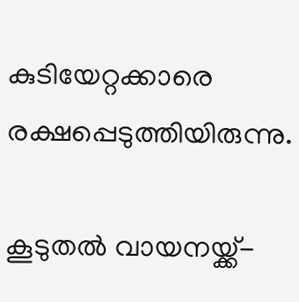കുടിയേറ്റക്കാരെ രക്ഷപ്പെടുത്തിയിരുന്നു.

കൂടുതല്‍ വായനയ്ക്ക്-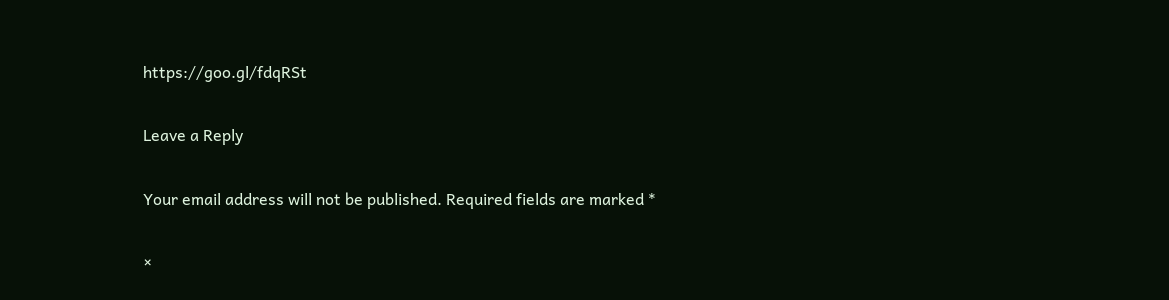https://goo.gl/fdqRSt

Leave a Reply

Your email address will not be published. Required fields are marked *

×